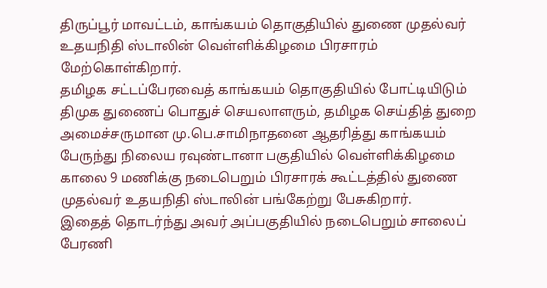திருப்பூர் மாவட்டம், காங்கயம் தொகுதியில் துணை முதல்வர் உதயநிதி ஸ்டாலின் வெள்ளிக்கிழமை பிரசாரம் மேற்கொள்கிறார்.
தமிழக சட்டப்பேரவைத் காங்கயம் தொகுதியில் போட்டியிடும் திமுக துணைப் பொதுச் செயலாளரும், தமிழக செய்தித் துறை அமைச்சருமான மு.பெ.சாமிநாதனை ஆதரித்து காங்கயம் பேருந்து நிலைய ரவுண்டானா பகுதியில் வெள்ளிக்கிழமை காலை 9 மணிக்கு நடைபெறும் பிரசாரக் கூட்டத்தில் துணை முதல்வர் உதயநிதி ஸ்டாலின் பங்கேற்று பேசுகிறார்.
இதைத் தொடர்ந்து அவர் அப்பகுதியில் நடைபெறும் சாலைப் பேரணி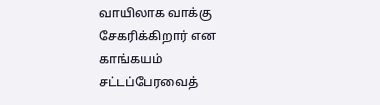வாயிலாக வாக்கு சேகரிக்கிறார் என காங்கயம் சட்டப்பேரவைத்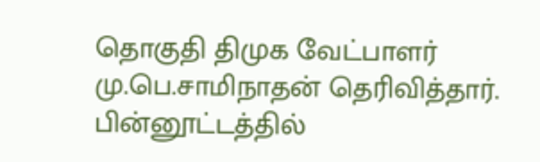தொகுதி திமுக வேட்பாளர் மு.பெ.சாமிநாதன் தெரிவித்தார்.
பின்னூட்டத்தில்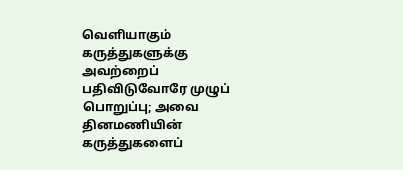வெளியாகும் கருத்துகளுக்கு அவற்றைப் பதிவிடுவோரே முழுப் பொறுப்பு; அவை தினமணியின் கருத்துகளைப்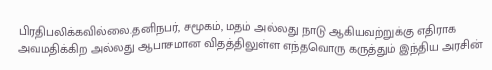பிரதிபலிக்கவில்லை.தனிநபர், சமூகம், மதம் அல்லது நாடு ஆகியவற்றுக்கு எதிராக அவமதிக்கிற அல்லது ஆபாசமான விதத்திலுள்ள எந்தவொரு கருத்தும் இந்திய அரசின்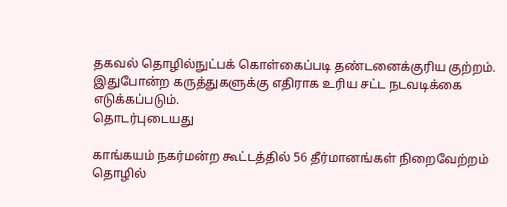தகவல் தொழில்நுட்பக் கொள்கைப்படி தண்டனைக்குரிய குற்றம். இதுபோன்ற கருத்துகளுக்கு எதிராக உரிய சட்ட நடவடிக்கை எடுக்கப்படும்.
தொடர்புடையது

காங்கயம் நகர்மன்ற கூட்டத்தில் 56 தீர்மானங்கள் நிறைவேற்றம்
தொழில்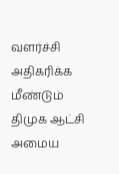வளர்ச்சி அதிகரிக்க மீண்டும் திமுக ஆட்சி அமைய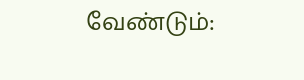வேண்டும்: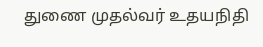துணை முதல்வர் உதயநிதி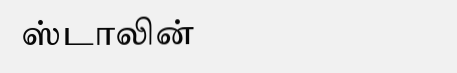ஸ்டாலின்